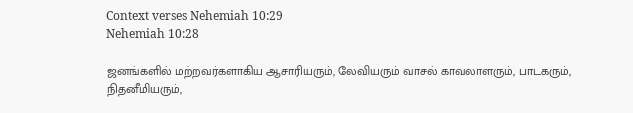Context verses Nehemiah 10:29
Nehemiah 10:28

ஜனங்களில் மற்றவர்களாகிய ஆசாரியரும், லேவியரும் வாசல் காவலாளரும், பாடகரும், நிதனீமியரும்,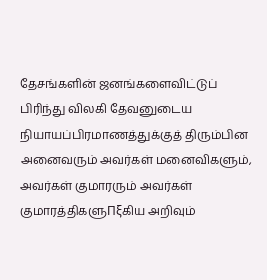தேசங்களின் ஜனங்களைவிட்டுப் பிரிந்து விலகி தேவனுடைய நியாயப்பிரமாணத்துக்குத் திரும்பின அனைவரும் அவர்கள் மனைவிகளும், அவர்கள் குமாரரும் அவர்கள் குமாரத்திகளுΠξகிய அறிவும்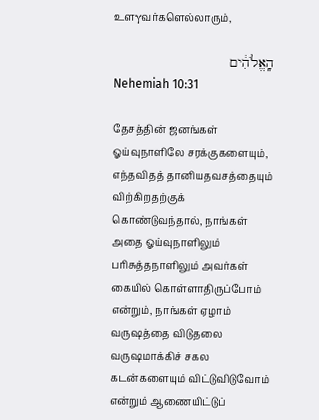உளγவர்களெல்லாரும்,

הָֽאֱלֹהִ֔ים
Nehemiah 10:31

தேசத்தின் ஜனங்கள் ஓய்வுநாளிலே சரக்குகளையும், எந்தவிதத் தானியதவசத்தையும் விற்கிறதற்குக் கொண்டுவந்தால், நாங்கள் அதை ஓய்வுநாளிலும் பரிசுத்தநாளிலும் அவர்கள் கையில் கொள்ளாதிருப்போம் என்றும், நாங்கள் ஏழாம் வருஷத்தை விடுதலை வருஷமாக்கிச் சகல கடன்களையும் விட்டுவிடுவோம் என்றும் ஆணையிட்டுப்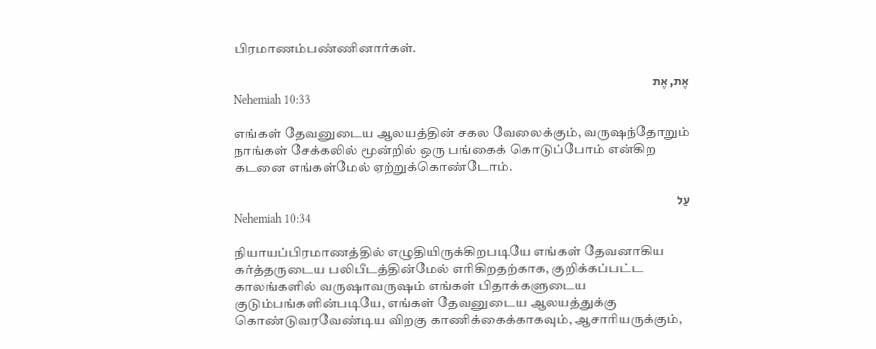பிரமாணம்பண்ணினார்கள்.

אֶת, אֶת
Nehemiah 10:33

எங்கள் தேவனுடைய ஆலயத்தின் சகல வேலைக்கும், வருஷந்தோறும் நாங்கள் சேக்கலில் மூன்றில் ஒரு பங்கைக் கொடுப்போம் என்கிற கடனை எங்கள்மேல் ஏற்றுக்கொண்டோம்.

עַל
Nehemiah 10:34

நியாயப்பிரமாணத்தில் எழுதியிருக்கிறபடியே எங்கள் தேவனாகிய கர்த்தருடைய பலிபீடத்தின்மேல் எரிகிறதற்காக, குறிக்கப்பட்ட காலங்களில் வருஷாவருஷம் எங்கள் பிதாக்களுடைய குடும்பங்களின்படியே, எங்கள் தேவனுடைய ஆலயத்துக்கு கொண்டுவரவேண்டிய விறகு காணிக்கைக்காகவும், ஆசாரியருக்கும்,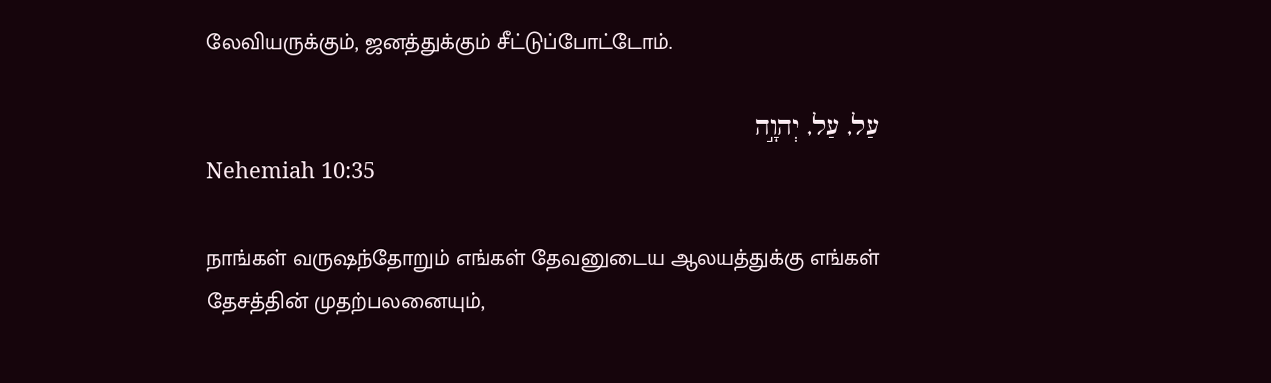லேவியருக்கும், ஜனத்துக்கும் சீட்டுப்போட்டோம்.

עַל, עַל, יְהוָ֣ה
Nehemiah 10:35

நாங்கள் வருஷந்தோறும் எங்கள் தேவனுடைய ஆலயத்துக்கு எங்கள் தேசத்தின் முதற்பலனையும்,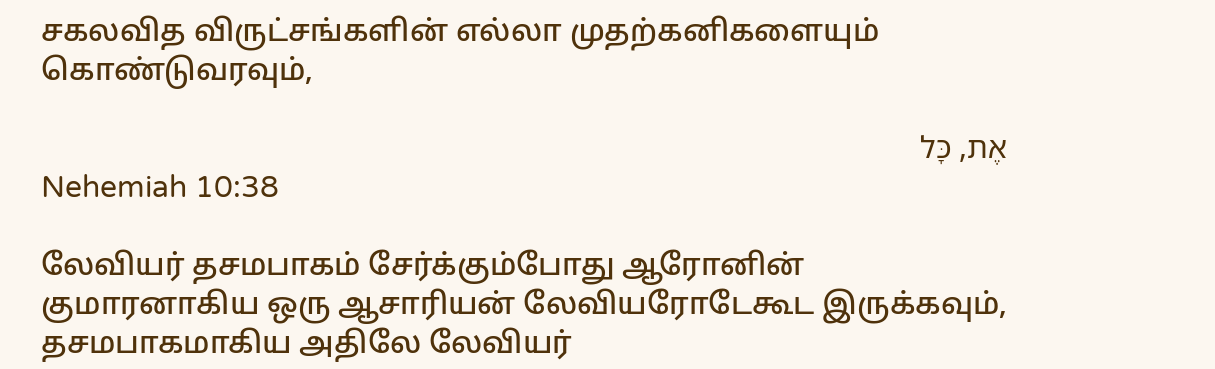சகலவித விருட்சங்களின் எல்லா முதற்கனிகளையும் கொண்டுவரவும்,

אֶת, כָּל
Nehemiah 10:38

லேவியர் தசமபாகம் சேர்க்கும்போது ஆரோனின் குமாரனாகிய ஒரு ஆசாரியன் லேவியரோடேகூட இருக்கவும், தசமபாகமாகிய அதிலே லேவியர்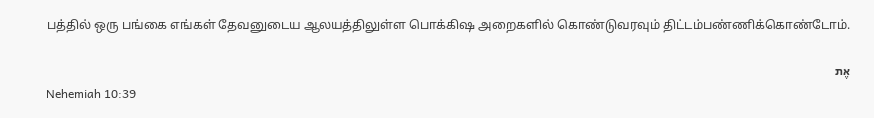பத்தில் ஒரு பங்கை எங்கள் தேவனுடைய ஆலயத்திலுள்ள பொக்கிஷ அறைகளில் கொண்டுவரவும் திட்டம்பண்ணிக்கொண்டோம்.

אֶת
Nehemiah 10:39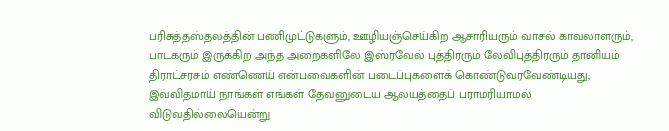பரிசுத்தஸ்தலத்தின் பணிமுட்டுகளும், ஊழியஞ்செய்கிற ஆசாரியரும் வாசல் காவலாளரும், பாடகரும் இருக்கிற அந்த அறைகளிலே இஸ்ரவேல் புத்திரரும் லேவிபுத்திரரும் தானியம் திராட்சரசம் எண்ணெய் என்பவைகளின் படைப்புகளைக் கொண்டுவரவேண்டியது; இவ்விதமாய் நாங்கள் எங்கள் தேவனுடைய ஆலயத்தைப் பராமரியாமல் விடுவதில்லையென்று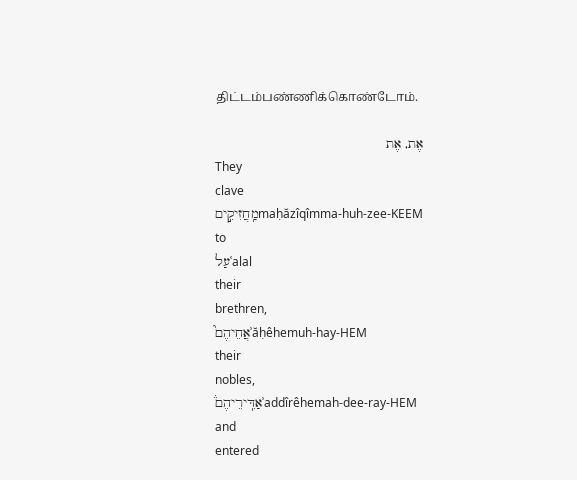திட்டம்பண்ணிக்கொண்டோம்.

אֶת, אֶת
They
clave
מַֽחֲזִיקִ֣יםmaḥăzîqîmma-huh-zee-KEEM
to
עַלʿalal
their
brethren,
אֲחֵיהֶם֮ʾăḥêhemuh-hay-HEM
their
nobles,
אַדִּֽירֵיהֶם֒ʾaddîrêhemah-dee-ray-HEM
and
entered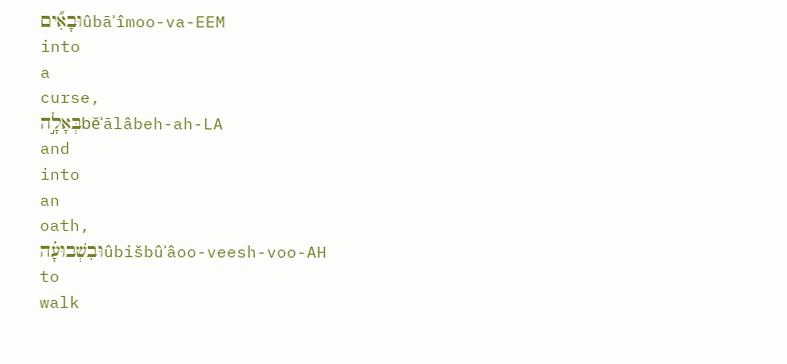וּבָאִ֞יםûbāʾîmoo-va-EEM
into
a
curse,
בְּאָלָ֣הbĕʾālâbeh-ah-LA
and
into
an
oath,
וּבִשְׁבוּעָ֗הûbišbûʿâoo-veesh-voo-AH
to
walk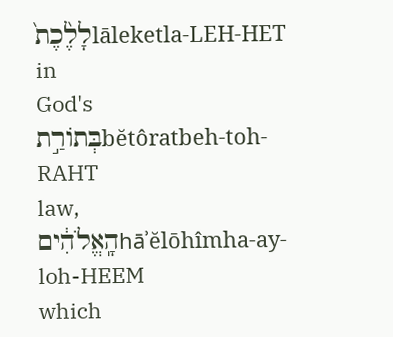לָלֶ֙כֶת֙lāleketla-LEH-HET
in
God's
בְּתוֹרַ֣תbĕtôratbeh-toh-RAHT
law,
הָֽאֱלֹהִ֔יםhāʾĕlōhîmha-ay-loh-HEEM
which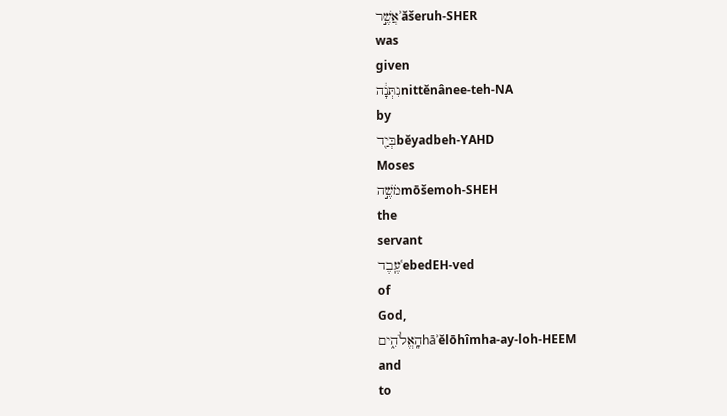אֲשֶׁ֣רʾăšeruh-SHER
was
given
נִתְּנָ֔הnittĕnânee-teh-NA
by
בְּיַ֖דbĕyadbeh-YAHD
Moses
מֹשֶׁ֣הmōšemoh-SHEH
the
servant
עֶֽבֶדʿebedEH-ved
of
God,
הָֽאֱלֹהִ֑יםhāʾĕlōhîmha-ay-loh-HEEM
and
to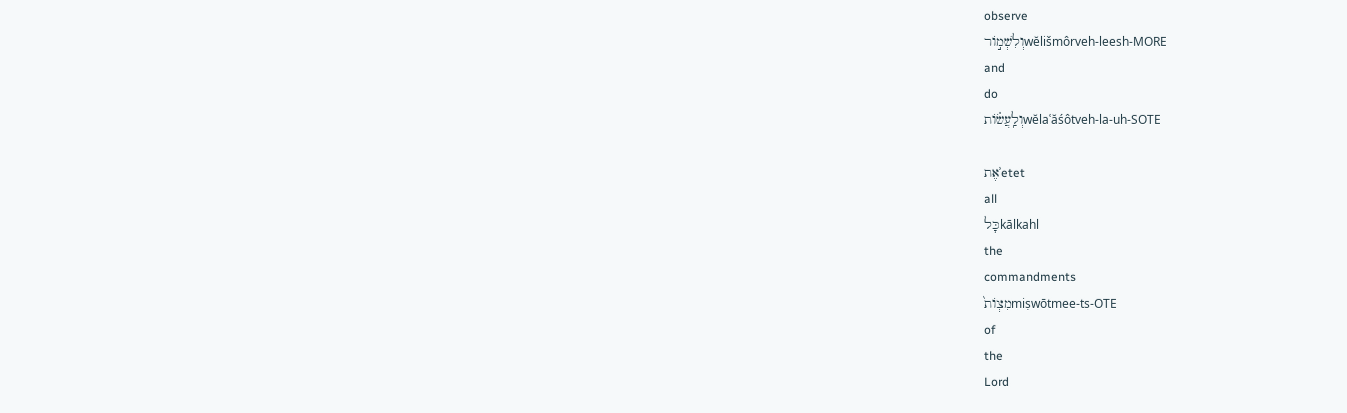observe
וְלִשְׁמ֣וֹרwĕlišmôrveh-leesh-MORE
and
do
וְלַֽעֲשׂ֗וֹתwĕlaʿăśôtveh-la-uh-SOTE

אֶתʾetet
all
כָּלkālkahl
the
commandments
מִצְוֹת֙miṣwōtmee-ts-OTE
of
the
Lord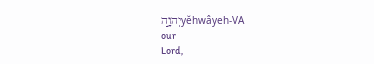יְהוָ֣הyĕhwâyeh-VA
our
Lord,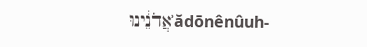אֲדֹנֵ֔ינוּʾădōnênûuh-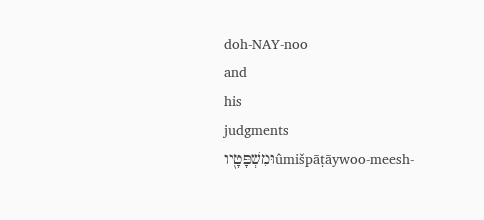doh-NAY-noo
and
his
judgments
וּמִשְׁפָּטָ֖יוûmišpāṭāywoo-meesh-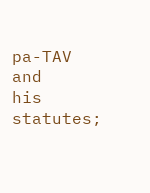pa-TAV
and
his
statutes;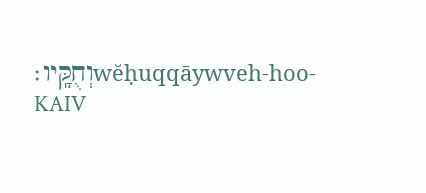וְחֻקָּֽיו׃wĕḥuqqāywveh-hoo-KAIV